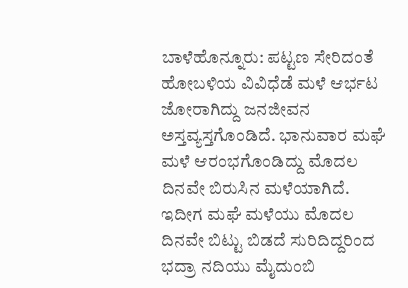ಬಾಳೆಹೊನ್ನೂರು: ಪಟ್ಟಣ ಸೇರಿದಂತೆ ಹೋಬಳಿಯ ವಿವಿಧೆಡೆ ಮಳೆ ಆರ್ಭಟ ಜೋರಾಗಿದ್ದು ಜನಜೀವನ ಅಸ್ತವ್ಯಸ್ತಗೊಂಡಿದೆ. ಭಾನುವಾರ ಮಘೆ ಮಳೆ ಆರಂಭಗೊಂಡಿದ್ದು ಮೊದಲ ದಿನವೇ ಬಿರುಸಿನ ಮಳೆಯಾಗಿದೆ. ಇದೀಗ ಮಘೆ ಮಳೆಯು ಮೊದಲ ದಿನವೇ ಬಿಟ್ಟು ಬಿಡದೆ ಸುರಿದಿದ್ದರಿಂದ ಭದ್ರಾ ನದಿಯು ಮೈದುಂಬಿ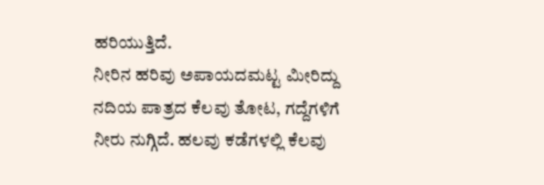ಹರಿಯುತ್ತಿದೆ.
ನೀರಿನ ಹರಿವು ಅಪಾಯದಮಟ್ಟ ಮೀರಿದ್ದು ನದಿಯ ಪಾತ್ರದ ಕೆಲವು ತೋಟ, ಗದ್ದೆಗಳಿಗೆ ನೀರು ನುಗ್ಗಿದೆ. ಹಲವು ಕಡೆಗಳಲ್ಲಿ ಕೆಲವು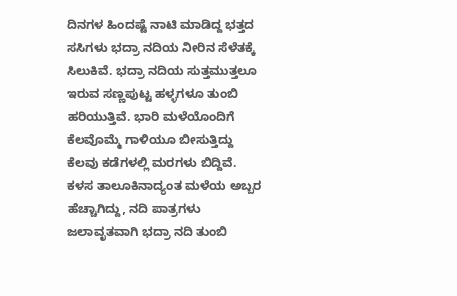ದಿನಗಳ ಹಿಂದಷ್ಟೆ ನಾಟಿ ಮಾಡಿದ್ದ ಭತ್ತದ ಸಸಿಗಳು ಭದ್ರಾ ನದಿಯ ನೀರಿನ ಸೆಳೆತಕ್ಕೆ ಸಿಲುಕಿವೆ. ಭದ್ರಾ ನದಿಯ ಸುತ್ತಮುತ್ತಲೂ ಇರುವ ಸಣ್ಣಪುಟ್ಟ ಹಳ್ಳಗಳೂ ತುಂಬಿ ಹರಿಯುತ್ತಿವೆ. ಭಾರಿ ಮಳೆಯೊಂದಿಗೆ ಕೆಲವೊಮ್ಮೆ ಗಾಳಿಯೂ ಬೀಸುತ್ತಿದ್ದು ಕೆಲವು ಕಡೆಗಳಲ್ಲಿ ಮರಗಳು ಬಿದ್ದಿವೆ.
ಕಳಸ ತಾಲೂಕಿನಾದ್ಯಂತ ಮಳೆಯ ಅಬ್ಬರ ಹೆಚ್ಚಾಗಿದ್ದು, ನದಿ ಪಾತ್ರಗಳು ಜಲಾವೃತವಾಗಿ ಭದ್ರಾ ನದಿ ತುಂಬಿ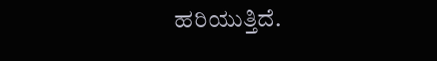ಹರಿಯುತ್ತಿದೆ.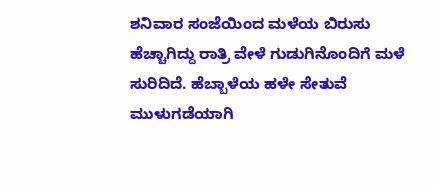ಶನಿವಾರ ಸಂಜೆಯಿಂದ ಮಳೆಯ ಬಿರುಸು ಹೆಚ್ಚಾಗಿದ್ದು ರಾತ್ರಿ ವೇಳೆ ಗುಡುಗಿನೊಂದಿಗೆ ಮಳೆ ಸುರಿದಿದೆ. ಹೆಬ್ಬಾಳೆಯ ಹಳೇ ಸೇತುವೆ ಮುಳುಗಡೆಯಾಗಿ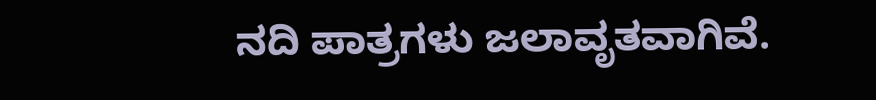ನದಿ ಪಾತ್ರಗಳು ಜಲಾವೃತವಾಗಿವೆ.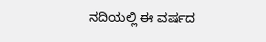ನದಿಯಲ್ಲಿ ಈ ವರ್ಷದ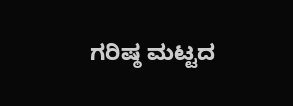ಗರಿಷ್ಠ ಮಟ್ಟದ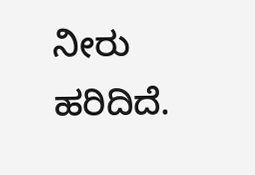ನೀರು ಹರಿದಿದೆ.